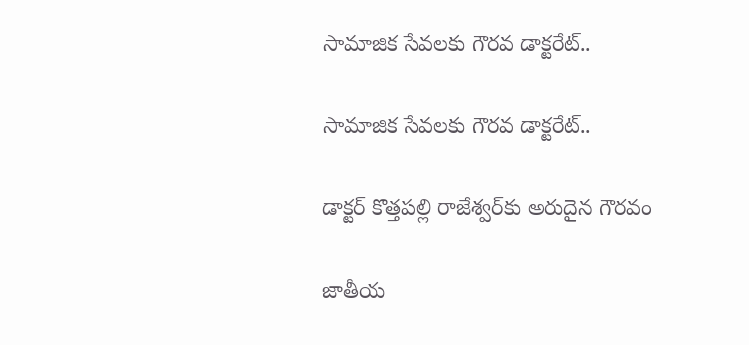సామాజిక సేవలకు గౌరవ డాక్టరేట్‌..

సామాజిక సేవలకు గౌరవ డాక్టరేట్‌..

డాక్టర్ కొత్తపల్లి రాజేశ్వర్‌కు అరుదైన గౌరవం

జాతీయ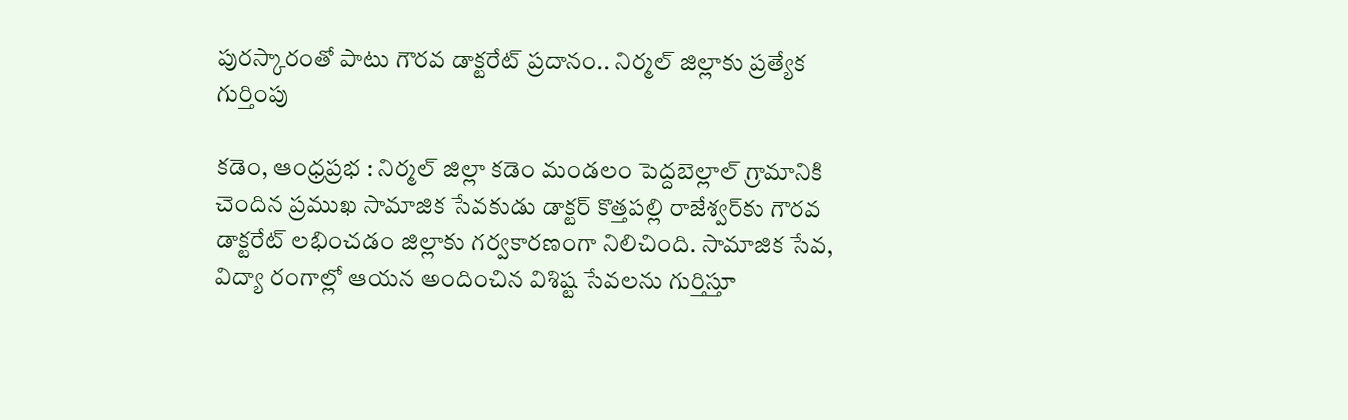పురస్కారంతో పాటు గౌరవ డాక్టరేట్‌ ప్రదానం.. నిర్మల్ జిల్లాకు ప్రత్యేక గుర్తింపు

కడెం, ఆంధ్రప్రభ : నిర్మల్ జిల్లా కడెం మండలం పెద్దబెల్లాల్ గ్రామానికి చెందిన ప్రముఖ సామాజిక సేవకుడు డాక్టర్ కొత్తపల్లి రాజేశ్వర్‌కు గౌరవ డాక్టరేట్ లభించడం జిల్లాకు గర్వకారణంగా నిలిచింది. సామాజిక సేవ, విద్యా రంగాల్లో ఆయన అందించిన విశిష్ట సేవలను గుర్తిస్తూ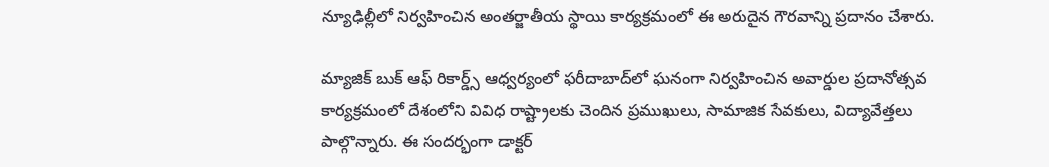న్యూఢిల్లీలో నిర్వహించిన అంతర్జాతీయ స్థాయి కార్యక్రమంలో ఈ అరుదైన గౌరవాన్ని ప్రదానం చేశారు.

మ్యాజిక్ బుక్ ఆఫ్ రికార్డ్స్ ఆధ్వర్యంలో ఫరీదాబాద్‌లో ఘనంగా నిర్వహించిన అవార్డుల ప్రదానోత్సవ కార్యక్రమంలో దేశంలోని వివిధ రాష్ట్రాలకు చెందిన ప్రముఖులు, సామాజిక సేవకులు, విద్యావేత్తలు పాల్గొన్నారు. ఈ సందర్భంగా డాక్టర్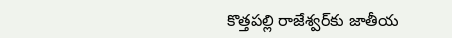కొత్తపల్లి రాజేశ్వర్‌కు జాతీయ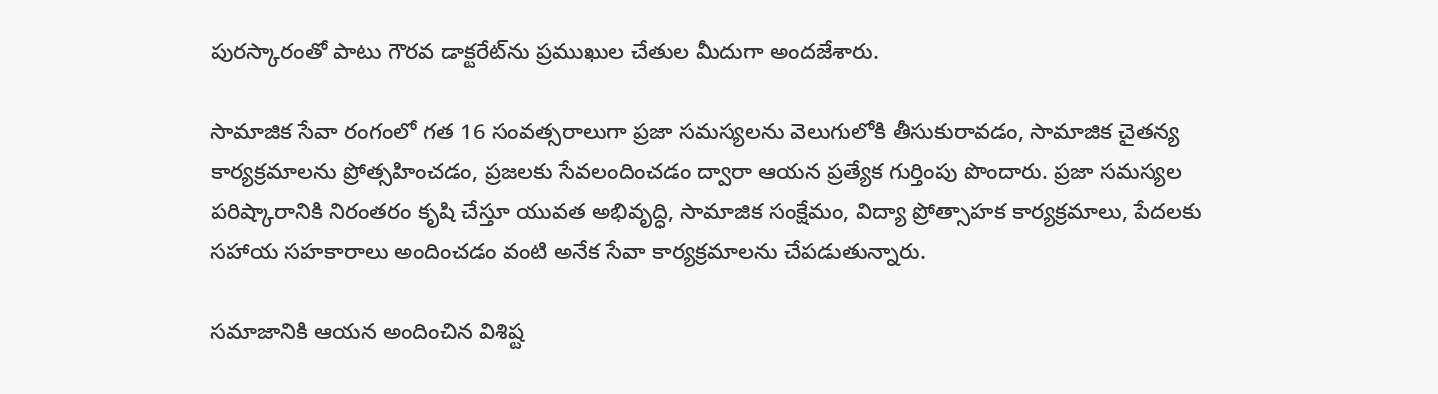పురస్కారంతో పాటు గౌరవ డాక్టరేట్‌ను ప్రముఖుల చేతుల మీదుగా అందజేశారు.

సామాజిక సేవా రంగంలో గత 16 సంవత్సరాలుగా ప్రజా సమస్యలను వెలుగులోకి తీసుకురావడం, సామాజిక చైతన్య కార్యక్రమాలను ప్రోత్సహించడం, ప్రజలకు సేవలందించడం ద్వారా ఆయన ప్రత్యేక గుర్తింపు పొందారు. ప్రజా సమస్యల పరిష్కారానికి నిరంతరం కృషి చేస్తూ యువత అభివృద్ధి, సామాజిక సంక్షేమం, విద్యా ప్రోత్సాహక కార్యక్రమాలు, పేదలకు సహాయ సహకారాలు అందించడం వంటి అనేక సేవా కార్యక్రమాలను చేపడుతున్నారు.

సమాజానికి ఆయన అందించిన విశిష్ట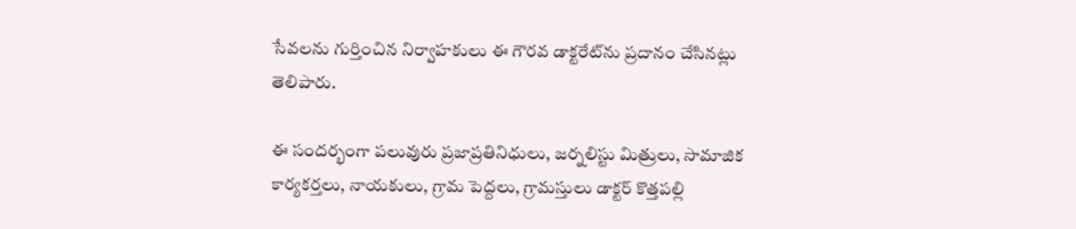సేవలను గుర్తించిన నిర్వాహకులు ఈ గౌరవ డాక్టరేట్‌ను ప్రదానం చేసినట్లు తెలిపారు.

ఈ సందర్భంగా పలువురు ప్రజాప్రతినిధులు, జర్నలిస్టు మిత్రులు, సామాజిక కార్యకర్తలు, నాయకులు, గ్రామ పెద్దలు, గ్రామస్తులు డాక్టర్ కొత్తపల్లి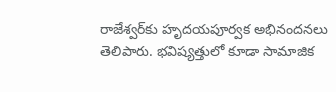రాజేశ్వర్‌కు హృదయపూర్వక అభినందనలు తెలిపారు. భవిష్యత్తులో కూడా సామాజిక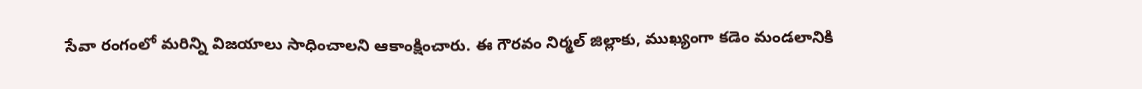సేవా రంగంలో మరిన్ని విజయాలు సాధించాలని ఆకాంక్షించారు. ఈ గౌరవం నిర్మల్ జిల్లాకు, ముఖ్యంగా కడెం మండలానికి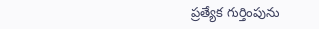ప్రత్యేక గుర్తింపును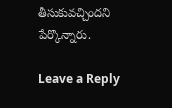తీసుకువచ్చిందని పేర్కొన్నారు.

Leave a Reply